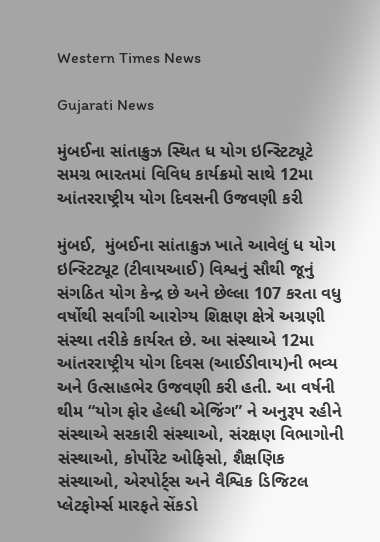Western Times News

Gujarati News

મુંબઈના સાંતાક્રુઝ સ્થિત ધ યોગ ઇન્સ્ટિટ્યૂટે સમગ્ર ભારતમાં વિવિધ કાર્યક્રમો સાથે 12મા આંતરરાષ્ટ્રીય યોગ દિવસની ઉજવણી કરી

મુંબઈ,  મુંબઈના સાંતાક્રુઝ ખાતે આવેલું ધ યોગ ઇન્સ્ટિટ્યૂટ (ટીવાયઆઈ) વિશ્વનું સૌથી જૂનું સંગઠિત યોગ કેન્દ્ર છે અને છેલ્લા 107 કરતા વધુ વર્ષોથી સર્વાંગી આરોગ્ય શિક્ષણ ક્ષેત્રે અગ્રણી સંસ્થા તરીકે કાર્યરત છે. આ સંસ્થાએ 12મા આંતરરાષ્ટ્રીય યોગ દિવસ (આઈડીવાય)ની ભવ્ય અને ઉત્સાહભેર ઉજવણી કરી હતી. આ વર્ષની થીમ “યોગ ફોર હેલ્ધી એજિંગ” ને અનુરૂપ રહીને સંસ્થાએ સરકારી સંસ્થાઓ, સંરક્ષણ વિભાગોની સંસ્થાઓ, કોર્પોરેટ ઓફિસો, શૈક્ષણિક સંસ્થાઓ, એરપોર્ટ્સ અને વૈશ્વિક ડિજિટલ પ્લેટફોર્મ્સ મારફતે સેંકડો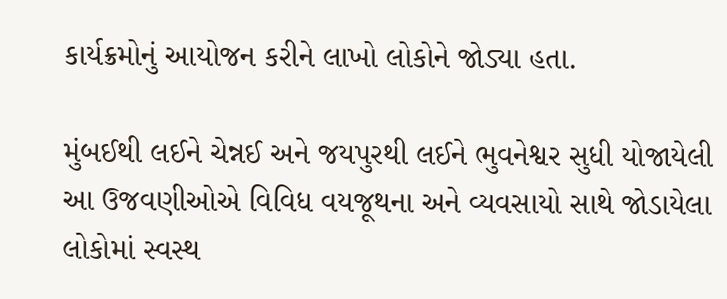કાર્યક્રમોનું આયોજન કરીને લાખો લોકોને જોડ્યા હતા.

મુંબઈથી લઈને ચેન્નઈ અને જયપુરથી લઈને ભુવનેશ્વર સુધી યોજાયેલી આ ઉજવણીઓએ વિવિધ વયજૂથના અને વ્યવસાયો સાથે જોડાયેલા લોકોમાં સ્વસ્થ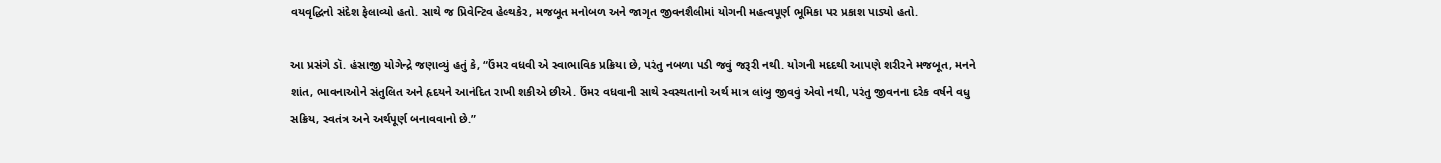વયવૃદ્ધિનો સંદેશ ફેલાવ્યો હતો. સાથે જ પ્રિવેન્ટિવ હેલ્થકેર, મજબૂત મનોબળ અને જાગૃત જીવનશૈલીમાં યોગની મહત્વપૂર્ણ ભૂમિકા પર પ્રકાશ પાડ્યો હતો.

આ પ્રસંગે ડૉ. હંસાજી યોગેન્દ્રે જણાવ્યું હતું કે, “ઉંમર વધવી એ સ્વાભાવિક પ્રક્રિયા છે, પરંતુ નબળા પડી જવું જરૂરી નથી. યોગની મદદથી આપણે શરીરને મજબૂત, મનને શાંત, ભાવનાઓને સંતુલિત અને હૃદયને આનંદિત રાખી શકીએ છીએ. ઉંમર વધવાની સાથે સ્વસ્થતાનો અર્થ માત્ર લાંબુ જીવવું એવો નથી, પરંતુ જીવનના દરેક વર્ષને વધુ સક્રિય, સ્વતંત્ર અને અર્થપૂર્ણ બનાવવાનો છે.”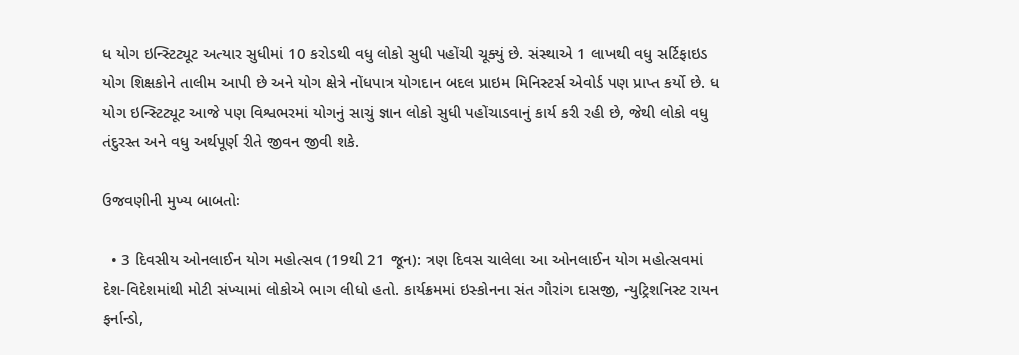ધ યોગ ઇન્સ્ટિટ્યૂટ અત્યાર સુધીમાં 10 કરોડથી વધુ લોકો સુધી પહોંચી ચૂક્યું છે. સંસ્થાએ 1 લાખથી વધુ સર્ટિફાઇડ યોગ શિક્ષકોને તાલીમ આપી છે અને યોગ ક્ષેત્રે નોંધપાત્ર યોગદાન બદલ પ્રાઇમ મિનિસ્ટર્સ એવોર્ડ પણ પ્રાપ્ત કર્યો છે. ધ યોગ ઇન્સ્ટિટ્યૂટ આજે પણ વિશ્વભરમાં યોગનું સાચું જ્ઞાન લોકો સુધી પહોંચાડવાનું કાર્ય કરી રહી છે, જેથી લોકો વધુ તંદુરસ્ત અને વધુ અર્થપૂર્ણ રીતે જીવન જીવી શકે.

ઉજવણીની મુખ્ય બાબતોઃ

  • 3 દિવસીય ઓનલાઈન યોગ મહોત્સવ (19થી 21 જૂન): ત્રણ દિવસ ચાલેલા આ ઓનલાઈન યોગ મહોત્સવમાં દેશ-વિદેશમાંથી મોટી સંખ્યામાં લોકોએ ભાગ લીધો હતો. કાર્યક્રમમાં ઇસ્કોનના સંત ગૌરાંગ દાસજી, ન્યુટ્રિશનિસ્ટ રાયન ફર્નાન્ડો,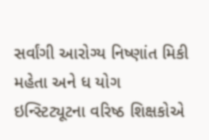સર્વાંગી આરોગ્ય નિષ્ણાંત મિકી મહેતા અને ધ યોગ ઇન્સ્ટિટ્યૂટના વરિષ્ઠ શિક્ષકોએ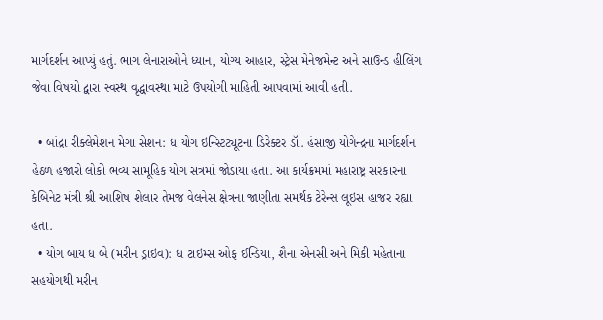માર્ગદર્શન આપ્યું હતું. ભાગ લેનારાઓને ધ્યાન, યોગ્ય આહાર, સ્ટ્રેસ મેનેજમેન્ટ અને સાઉન્ડ હીલિંગ જેવા વિષયો દ્વારા સ્વસ્થ વૃદ્ધાવસ્થા માટે ઉપયોગી માહિતી આપવામાં આવી હતી.

  • બાંદ્રા રીક્લેમેશન મેગા સેશન: ધ યોગ ઇન્સ્ટિટ્યૂટના ડિરેક્ટર ડૉ. હંસાજી યોગેન્દ્રના માર્ગદર્શન હેઠળ હજારો લોકો ભવ્ય સામૂહિક યોગ સત્રમાં જોડાયા હતા. આ કાર્યક્રમમાં મહારાષ્ટ્ર સરકારના કેબિનેટ મંત્રી શ્રી આશિષ શેલાર તેમજ વેલનેસ ક્ષેત્રના જાણીતા સમર્થક ટેરેન્સ લૂઇસ હાજર રહ્યા હતા.
  • યોગ બાય ધ બે (મરીન ડ્રાઇવ): ધ ટાઇમ્સ ઓફ ઈન્ડિયા, શૈના એનસી અને મિકી મહેતાના સહયોગથી મરીન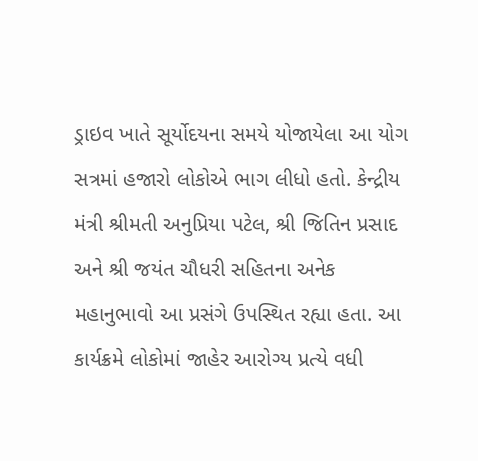ડ્રાઇવ ખાતે સૂર્યોદયના સમયે યોજાયેલા આ યોગ સત્રમાં હજારો લોકોએ ભાગ લીધો હતો. કેન્દ્રીય મંત્રી શ્રીમતી અનુપ્રિયા પટેલ, શ્રી જિતિન પ્રસાદ અને શ્રી જયંત ચૌધરી સહિતના અનેક મહાનુભાવો આ પ્રસંગે ઉપસ્થિત રહ્યા હતા. આ કાર્યક્રમે લોકોમાં જાહેર આરોગ્ય પ્રત્યે વધી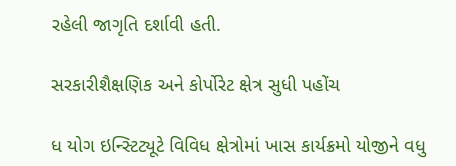રહેલી જાગૃતિ દર્શાવી હતી.

સરકારીશૈક્ષણિક અને કોર્પોરેટ ક્ષેત્ર સુધી પહોંચ

ધ યોગ ઇન્સ્ટિટ્યૂટે વિવિધ ક્ષેત્રોમાં ખાસ કાર્યક્રમો યોજીને વધુ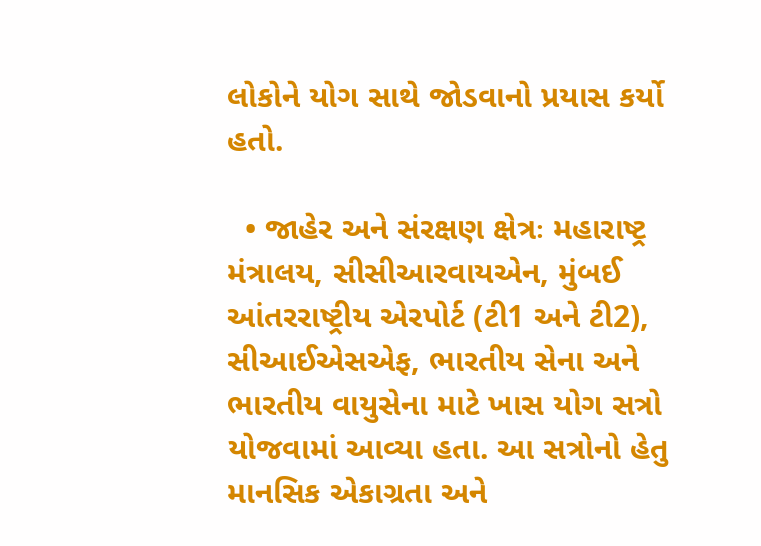લોકોને યોગ સાથે જોડવાનો પ્રયાસ કર્યો હતો.

  • જાહેર અને સંરક્ષણ ક્ષેત્રઃ મહારાષ્ટ્ર મંત્રાલય, સીસીઆરવાયએન, મુંબઈ આંતરરાષ્ટ્રીય એરપોર્ટ (ટી1 અને ટી2), સીઆઈએસએફ, ભારતીય સેના અને ભારતીય વાયુસેના માટે ખાસ યોગ સત્રો યોજવામાં આવ્યા હતા. આ સત્રોનો હેતુ માનસિક એકાગ્રતા અને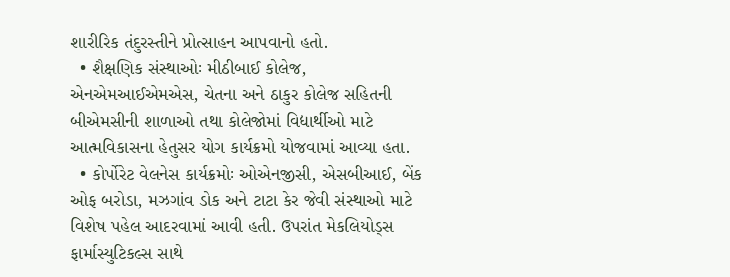શારીરિક તંદુરસ્તીને પ્રોત્સાહન આપવાનો હતો.
  • શૈક્ષણિક સંસ્થાઓઃ મીઠીબાઈ કોલેજ, એનએમઆઈએમએસ, ચેતના અને ઠાકુર કોલેજ સહિતની બીએમસીની શાળાઓ તથા કોલેજોમાં વિદ્યાર્થીઓ માટે આત્મવિકાસના હેતુસર યોગ કાર્યક્રમો યોજવામાં આવ્યા હતા.
  • કોર્પોરેટ વેલનેસ કાર્યક્રમોઃ ઓએનજીસી, એસબીઆઈ, બેંક ઓફ બરોડા, મઝગાંવ ડોક અને ટાટા કેર જેવી સંસ્થાઓ માટે વિશેષ પહેલ આદરવામાં આવી હતી. ઉપરાંત મેકલિયોડ્સ ફાર્માસ્યુટિકલ્સ સાથે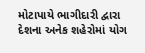મોટાપાયે ભાગીદારી દ્વારા દેશના અનેક શહેરોમાં યોગ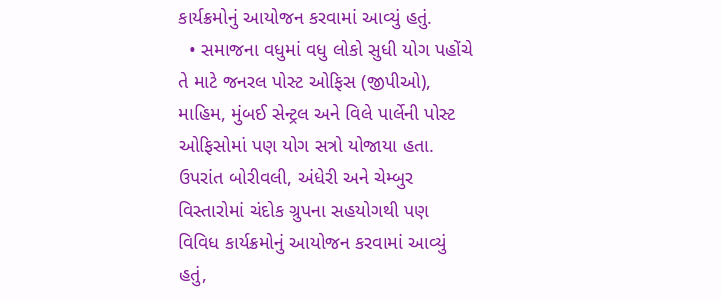કાર્યક્રમોનું આયોજન કરવામાં આવ્યું હતું.
  • સમાજના વધુમાં વધુ લોકો સુધી યોગ પહોંચે તે માટે જનરલ પોસ્ટ ઓફિસ (જીપીઓ), માહિમ, મુંબઈ સેન્ટ્રલ અને વિલે પાર્લેની પોસ્ટ ઓફિસોમાં પણ યોગ સત્રો યોજાયા હતા. ઉપરાંત બોરીવલી, અંધેરી અને ચેમ્બુર વિસ્તારોમાં ચંદોક ગ્રુપના સહયોગથી પણ વિવિધ કાર્યક્રમોનું આયોજન કરવામાં આવ્યું હતું,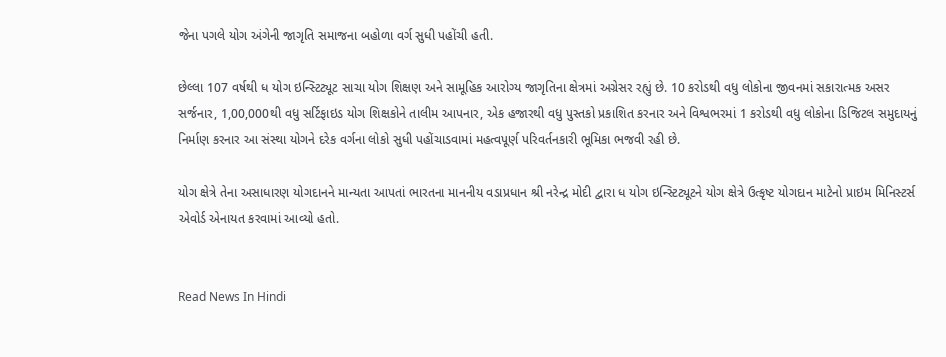જેના પગલે યોગ અંગેની જાગૃતિ સમાજના બહોળા વર્ગ સુધી પહોંચી હતી.

છેલ્લા 107 વર્ષથી ધ યોગ ઇન્સ્ટિટ્યૂટ સાચા યોગ શિક્ષણ અને સામૂહિક આરોગ્ય જાગૃતિના ક્ષેત્રમાં અગ્રેસર રહ્યું છે. 10 કરોડથી વધુ લોકોના જીવનમાં સકારાત્મક અસર સર્જનાર, 1,00,000થી વધુ સર્ટિફાઇડ યોગ શિક્ષકોને તાલીમ આપનાર, એક હજારથી વધુ પુસ્તકો પ્રકાશિત કરનાર અને વિશ્વભરમાં 1 કરોડથી વધુ લોકોના ડિજિટલ સમુદાયનું નિર્માણ કરનાર આ સંસ્થા યોગને દરેક વર્ગના લોકો સુધી પહોંચાડવામાં મહત્વપૂર્ણ પરિવર્તનકારી ભૂમિકા ભજવી રહી છે.

યોગ ક્ષેત્રે તેના અસાધારણ યોગદાનને માન્યતા આપતાં ભારતના માનનીય વડાપ્રધાન શ્રી નરેન્દ્ર મોદી દ્વારા ધ યોગ ઇન્સ્ટિટ્યૂટને યોગ ક્ષેત્રે ઉત્કૃષ્ટ યોગદાન માટેનો પ્રાઇમ મિનિસ્ટર્સ એવોર્ડ એનાયત કરવામાં આવ્યો હતો.


Read News In Hindi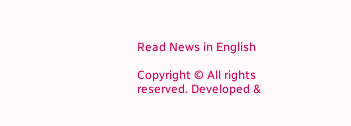Read News in English

Copyright © All rights reserved. Developed &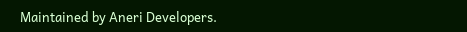Maintained by Aneri Developers.